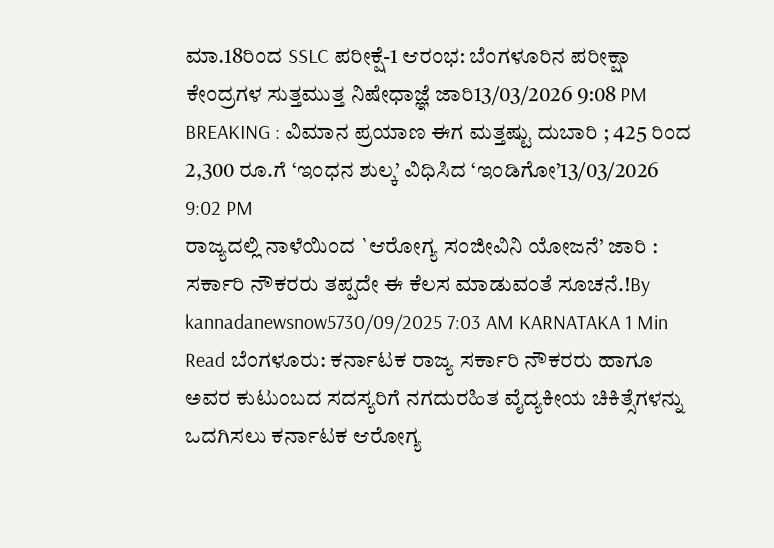ಮಾ.18ರಿಂದ SSLC ಪರೀಕ್ಷೆ-1 ಆರಂಭ: ಬೆಂಗಳೂರಿನ ಪರೀಕ್ಷಾ ಕೇಂದ್ರಗಳ ಸುತ್ತಮುತ್ತ ನಿಷೇಧಾಜ್ಞೆ ಜಾರಿ13/03/2026 9:08 PM
BREAKING : ವಿಮಾನ ಪ್ರಯಾಣ ಈಗ ಮತ್ತಷ್ಟು ದುಬಾರಿ ; 425 ರಿಂದ 2,300 ರೂ.ಗೆ ‘ಇಂಧನ ಶುಲ್ಕ’ ವಿಧಿಸಿದ ‘ಇಂಡಿಗೋ’13/03/2026 9:02 PM
ರಾಜ್ಯದಲ್ಲಿ ನಾಳೆಯಿಂದ `ಆರೋಗ್ಯ ಸಂಜೀವಿನಿ ಯೋಜನೆ’ ಜಾರಿ : ಸರ್ಕಾರಿ ನೌಕರರು ತಪ್ಪದೇ ಈ ಕೆಲಸ ಮಾಡುವಂತೆ ಸೂಚನೆ.!By kannadanewsnow5730/09/2025 7:03 AM KARNATAKA 1 Min Read ಬೆಂಗಳೂರು: ಕರ್ನಾಟಕ ರಾಜ್ಯ ಸರ್ಕಾರಿ ನೌಕರರು ಹಾಗೂ ಅವರ ಕುಟುಂಬದ ಸದಸ್ಯರಿಗೆ ನಗದುರಹಿತ ವೈದ್ಯಕೀಯ ಚಿಕಿತ್ಸೆಗಳನ್ನು ಒದಗಿಸಲು ಕರ್ನಾಟಕ ಆರೋಗ್ಯ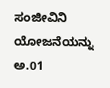ಸಂಜೀವಿನಿ ಯೋಜನೆಯನ್ನು ಅ.01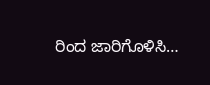ರಿಂದ ಜಾರಿಗೊಳಿಸಿ…